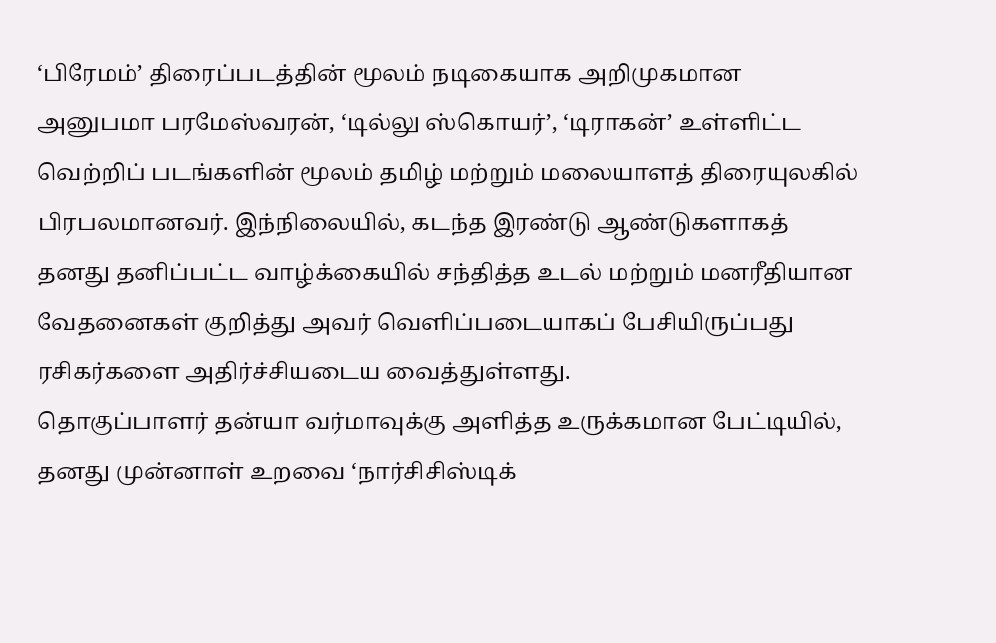‘பிரேமம்’ திரைப்படத்தின் மூலம் நடிகையாக அறிமுகமான அனுபமா பரமேஸ்வரன், ‘டில்லு ஸ்கொயர்’, ‘டிராகன்’ உள்ளிட்ட வெற்றிப் படங்களின் மூலம் தமிழ் மற்றும் மலையாளத் திரையுலகில் பிரபலமானவர். இந்நிலையில், கடந்த இரண்டு ஆண்டுகளாகத் தனது தனிப்பட்ட வாழ்க்கையில் சந்தித்த உடல் மற்றும் மனரீதியான வேதனைகள் குறித்து அவர் வெளிப்படையாகப் பேசியிருப்பது ரசிகர்களை அதிர்ச்சியடைய வைத்துள்ளது.
தொகுப்பாளர் தன்யா வர்மாவுக்கு அளித்த உருக்கமான பேட்டியில், தனது முன்னாள் உறவை ‘நார்சிசிஸ்டிக்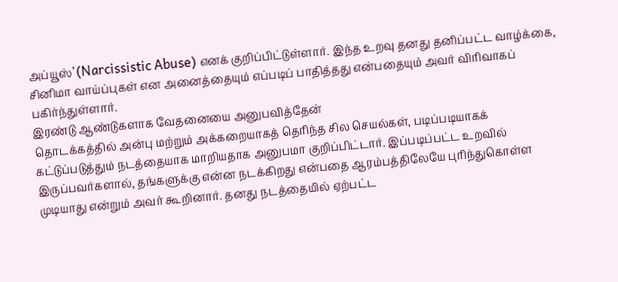அப்யூஸ்’ (Narcissistic Abuse) எனக் குறிப்பிட்டுள்ளார். இந்த உறவு தனது தனிப்பட்ட வாழ்க்கை, சினிமா வாய்ப்புகள் என அனைத்தையும் எப்படிப் பாதித்தது என்பதையும் அவர் விரிவாகப் பகிர்ந்துள்ளார்.
இரண்டு ஆண்டுகளாக வேதனையை அனுபவித்தேன்
தொடக்கத்தில் அன்பு மற்றும் அக்கறையாகத் தெரிந்த சில செயல்கள், படிப்படியாகக் கட்டுப்படுத்தும் நடத்தையாக மாறியதாக அனுபமா குறிப்பிட்டார். இப்படிப்பட்ட உறவில் இருப்பவர்களால், தங்களுக்கு என்ன நடக்கிறது என்பதை ஆரம்பத்திலேயே புரிந்துகொள்ள முடியாது என்றும் அவர் கூறினார். தனது நடத்தையில் ஏற்பட்ட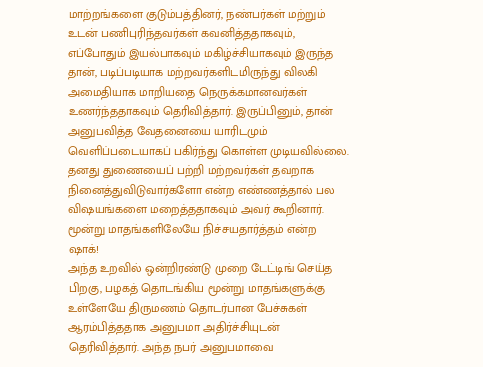மாற்றங்களை குடும்பத்தினர், நண்பர்கள் மற்றும் உடன் பணிபுரிந்தவர்கள் கவனித்ததாகவும், எப்போதும் இயல்பாகவும் மகிழ்ச்சியாகவும் இருந்த தான், படிப்படியாக மற்றவர்களிடமிருந்து விலகி அமைதியாக மாறியதை நெருக்கமானவர்கள் உணர்ந்ததாகவும் தெரிவித்தார். இருப்பினும், தான் அனுபவித்த வேதனையை யாரிடமும் வெளிப்படையாகப் பகிர்ந்து கொள்ள முடியவில்லை. தனது துணையைப் பற்றி மற்றவர்கள் தவறாக நினைத்துவிடுவார்களோ என்ற எண்ணத்தால் பல விஷயங்களை மறைத்ததாகவும் அவர் கூறினார்.
மூன்று மாதங்களிலேயே நிச்சயதார்த்தம் என்ற ஷாக்!
அந்த உறவில் ஒன்றிரண்டு முறை டேட்டிங் செய்த பிறகு, பழகத் தொடங்கிய மூன்று மாதங்களுக்கு உள்ளேயே திருமணம் தொடர்பான பேச்சுகள் ஆரம்பித்ததாக அனுபமா அதிர்ச்சியுடன் தெரிவித்தார். அந்த நபர் அனுபமாவை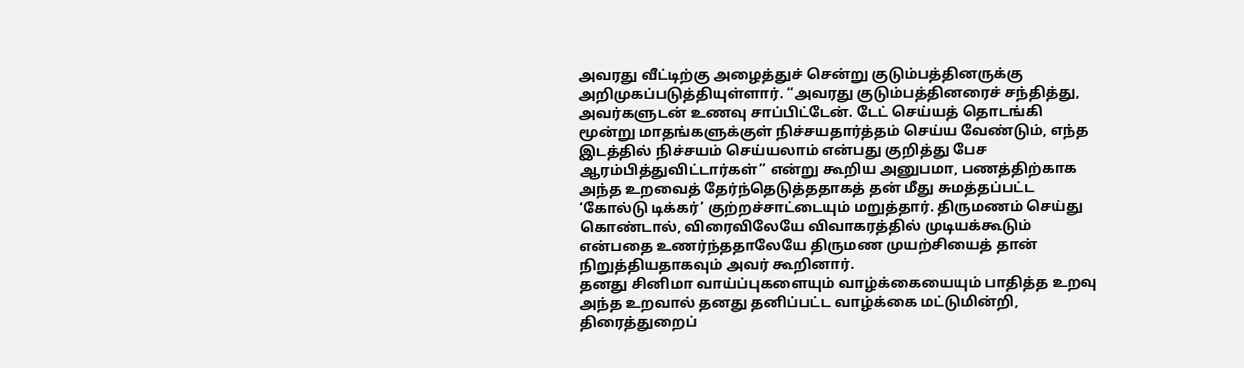அவரது வீட்டிற்கு அழைத்துச் சென்று குடும்பத்தினருக்கு அறிமுகப்படுத்தியுள்ளார். “அவரது குடும்பத்தினரைச் சந்தித்து, அவர்களுடன் உணவு சாப்பிட்டேன். டேட் செய்யத் தொடங்கி மூன்று மாதங்களுக்குள் நிச்சயதார்த்தம் செய்ய வேண்டும், எந்த இடத்தில் நிச்சயம் செய்யலாம் என்பது குறித்து பேச ஆரம்பித்துவிட்டார்கள்” என்று கூறிய அனுபமா, பணத்திற்காக அந்த உறவைத் தேர்ந்தெடுத்ததாகத் தன் மீது சுமத்தப்பட்ட ‘கோல்டு டிக்கர்’ குற்றச்சாட்டையும் மறுத்தார். திருமணம் செய்து கொண்டால், விரைவிலேயே விவாகரத்தில் முடியக்கூடும் என்பதை உணர்ந்ததாலேயே திருமண முயற்சியைத் தான் நிறுத்தியதாகவும் அவர் கூறினார்.
தனது சினிமா வாய்ப்புகளையும் வாழ்க்கையையும் பாதித்த உறவு
அந்த உறவால் தனது தனிப்பட்ட வாழ்க்கை மட்டுமின்றி, திரைத்துறைப்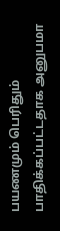பயணமும் பெரிதும் பாதிக்கப்பட்டதாக அனுபமா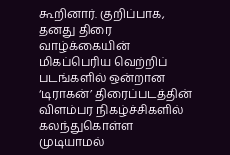கூறினார். குறிப்பாக, தனது திரை வாழ்க்கையின் மிகப்பெரிய வெற்றிப் படங்களில் ஒன்றான ‘டிராகன்’ திரைப்படத்தின் விளம்பர நிகழ்ச்சிகளில் கலந்துகொள்ள முடியாமல்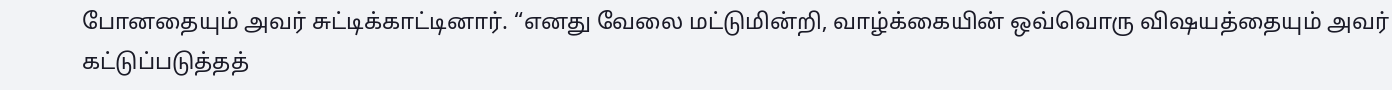போனதையும் அவர் சுட்டிக்காட்டினார். “எனது வேலை மட்டுமின்றி, வாழ்க்கையின் ஒவ்வொரு விஷயத்தையும் அவர் கட்டுப்படுத்தத்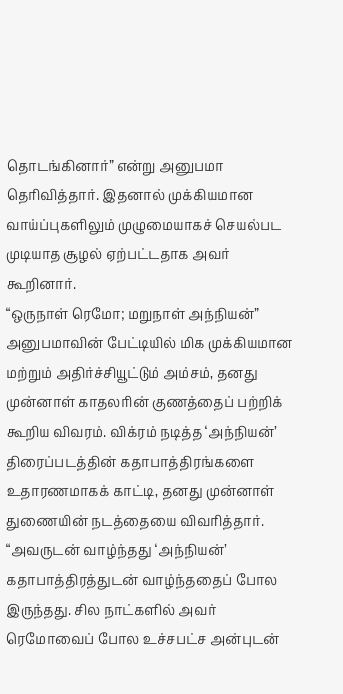தொடங்கினார்” என்று அனுபமா தெரிவித்தார். இதனால் முக்கியமான வாய்ப்புகளிலும் முழுமையாகச் செயல்பட முடியாத சூழல் ஏற்பட்டதாக அவர் கூறினார்.
“ஒருநாள் ரெமோ; மறுநாள் அந்நியன்”
அனுபமாவின் பேட்டியில் மிக முக்கியமான மற்றும் அதிர்ச்சியூட்டும் அம்சம், தனது முன்னாள் காதலரின் குணத்தைப் பற்றிக் கூறிய விவரம். விக்ரம் நடித்த ‘அந்நியன்’ திரைப்படத்தின் கதாபாத்திரங்களை உதாரணமாகக் காட்டி, தனது முன்னாள் துணையின் நடத்தையை விவரித்தார்.
“அவருடன் வாழ்ந்தது ‘அந்நியன்’ கதாபாத்திரத்துடன் வாழ்ந்ததைப் போல இருந்தது. சில நாட்களில் அவர் ரெமோவைப் போல உச்சபட்ச அன்புடன்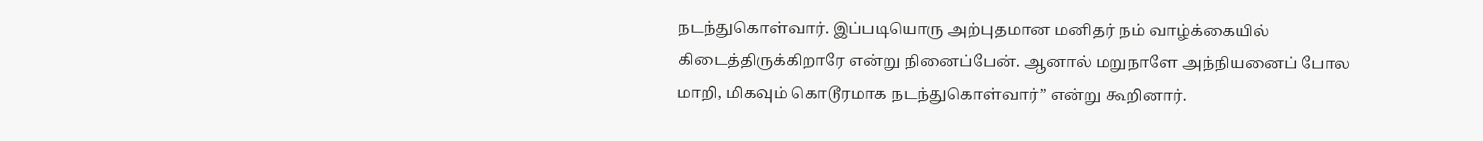நடந்துகொள்வார். இப்படியொரு அற்புதமான மனிதர் நம் வாழ்க்கையில் கிடைத்திருக்கிறாரே என்று நினைப்பேன். ஆனால் மறுநாளே அந்நியனைப் போல மாறி, மிகவும் கொடூரமாக நடந்துகொள்வார்” என்று கூறினார்.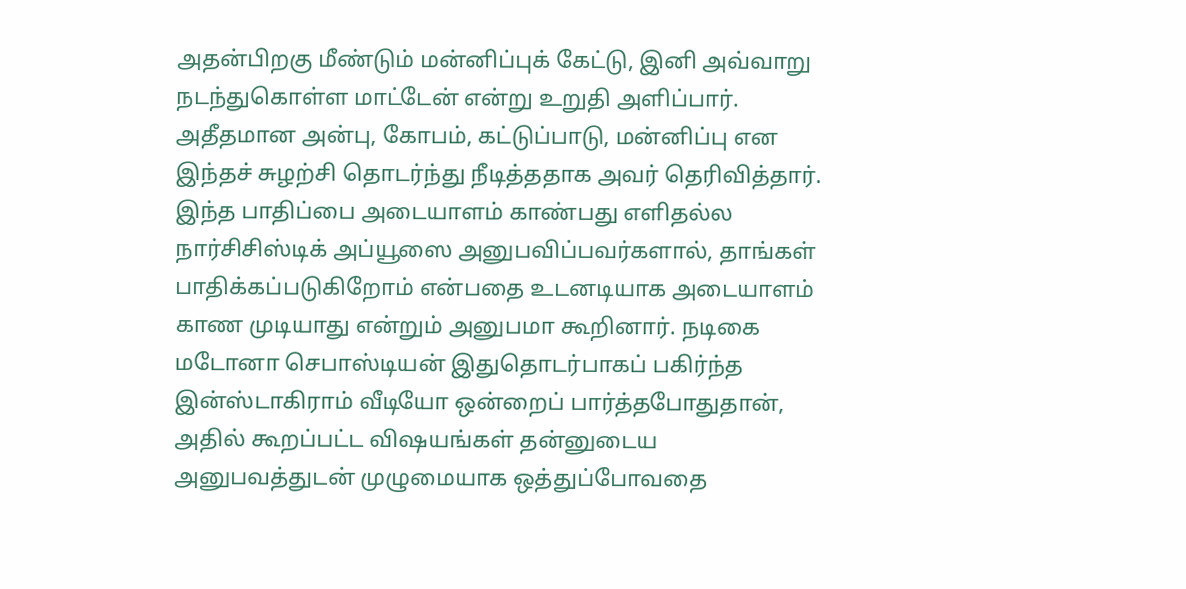அதன்பிறகு மீண்டும் மன்னிப்புக் கேட்டு, இனி அவ்வாறு நடந்துகொள்ள மாட்டேன் என்று உறுதி அளிப்பார். அதீதமான அன்பு, கோபம், கட்டுப்பாடு, மன்னிப்பு என இந்தச் சுழற்சி தொடர்ந்து நீடித்ததாக அவர் தெரிவித்தார்.
இந்த பாதிப்பை அடையாளம் காண்பது எளிதல்ல
நார்சிசிஸ்டிக் அப்யூஸை அனுபவிப்பவர்களால், தாங்கள் பாதிக்கப்படுகிறோம் என்பதை உடனடியாக அடையாளம் காண முடியாது என்றும் அனுபமா கூறினார். நடிகை மடோனா செபாஸ்டியன் இதுதொடர்பாகப் பகிர்ந்த இன்ஸ்டாகிராம் வீடியோ ஒன்றைப் பார்த்தபோதுதான், அதில் கூறப்பட்ட விஷயங்கள் தன்னுடைய அனுபவத்துடன் முழுமையாக ஒத்துப்போவதை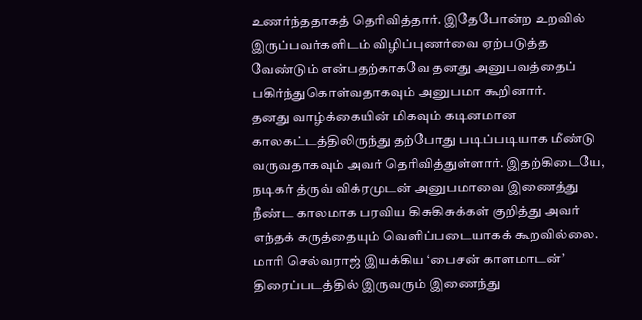உணர்ந்ததாகத் தெரிவித்தார். இதேபோன்ற உறவில் இருப்பவர்களிடம் விழிப்புணர்வை ஏற்படுத்த வேண்டும் என்பதற்காகவே தனது அனுபவத்தைப் பகிர்ந்துகொள்வதாகவும் அனுபமா கூறினார்.
தனது வாழ்க்கையின் மிகவும் கடினமான காலகட்டத்திலிருந்து தற்போது படிப்படியாக மீண்டு வருவதாகவும் அவர் தெரிவித்துள்ளார். இதற்கிடையே, நடிகர் த்ருவ் விக்ரமுடன் அனுபமாவை இணைத்து நீண்ட காலமாக பரவிய கிசுகிசுக்கள் குறித்து அவர் எந்தக் கருத்தையும் வெளிப்படையாகக் கூறவில்லை. மாரி செல்வராஜ் இயக்கிய ‘பைசன் காளமாடன்’ திரைப்படத்தில் இருவரும் இணைந்து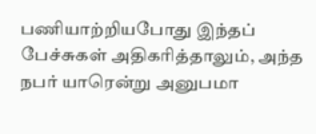பணியாற்றியபோது இந்தப் பேச்சுகள் அதிகரித்தாலும், அந்த நபர் யாரென்று அனுபமா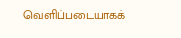வெளிப்படையாகக்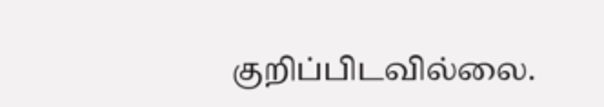குறிப்பிடவில்லை.